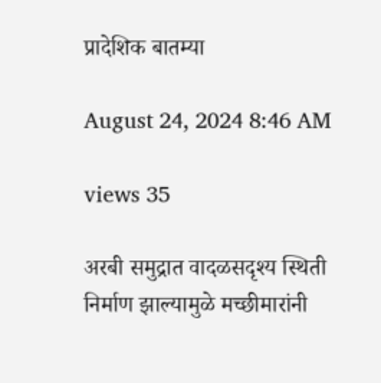प्रादेशिक बातम्या

August 24, 2024 8:46 AM

views 35

अरबी समुद्रात वादळसदृश्य स्थिती निर्माण झाल्यामुळे मच्छीमारांनी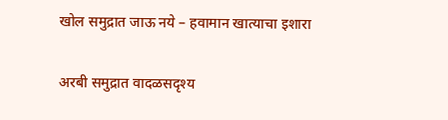खोल समुद्रात जाऊ नये – हवामान खात्याचा इशारा

अरबी समुद्रात वादळसदृश्य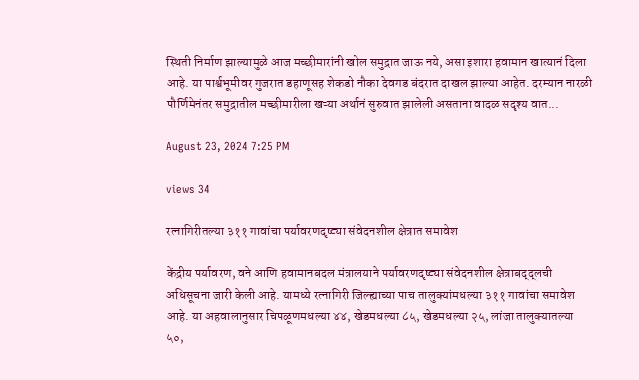स्थिती निर्माण झाल्यामुळे आज मच्छीमारांनी खोल समुद्रात जाऊ नये, असा इशारा हवामान खात्यानं दिला आहे. या पार्श्वभूमीवर गुजरात डहाणूसह शेकडो नौका देवगड बंदरात दाखल झाल्या आहेत. दरम्यान नारळी पौर्णिमेनंतर समुद्रातील मच्छीमारीला खऱ्या अर्थानं सुरुवात झालेली असताना वादळ सदृश्य वात...

August 23, 2024 7:25 PM

views 34

रत्नागिरीतल्या ३११ गावांचा पर्यावरणदृष्ट्या संवेदनशील क्षेत्रात समावेश

केंद्रीय पर्यावरण, वने आणि हवामानबदल मंत्रालयाने पर्यावरणदृष्ट्या संवेदनशील क्षेत्राबद्द्लची अधिसूचना जारी केली आहे. यामध्ये रत्नागिरी जिल्ह्याच्या पाच तालुक्यांमधल्या ३११ गावांचा समावेश आहे. या अहवालानुसार चिपळूणमधल्या ४४, खेडमधल्या ८५, खेडमधल्या २५, लांजा तालुक्यातल्या ५०,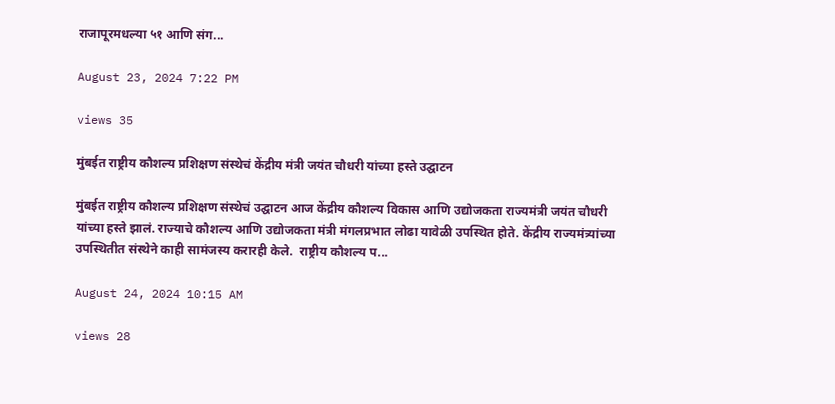राजापूरमधल्या ५१ आणि संग...

August 23, 2024 7:22 PM

views 35

मुंबईत राष्ट्रीय कौशल्य प्रशिक्षण संस्थेचं केंद्रीय मंत्री जयंत चौधरी यांच्या हस्ते उद्घाटन

मुंबईत राष्ट्रीय कौशल्य प्रशिक्षण संस्थेचं उद्घाटन आज केंद्रीय कौशल्य विकास आणि उद्योजकता राज्यमंत्री जयंत चौधरी यांच्या हस्ते झालं. राज्याचे कौशल्य आणि उद्योजकता मंत्री मंगलप्रभात लोढा यावेळी उपस्थित होते. केंद्रीय राज्यमंत्र्यांच्या उपस्थितीत संस्थेने काही सामंजस्य करारही केले.  राष्ट्रीय कौशल्य प...

August 24, 2024 10:15 AM

views 28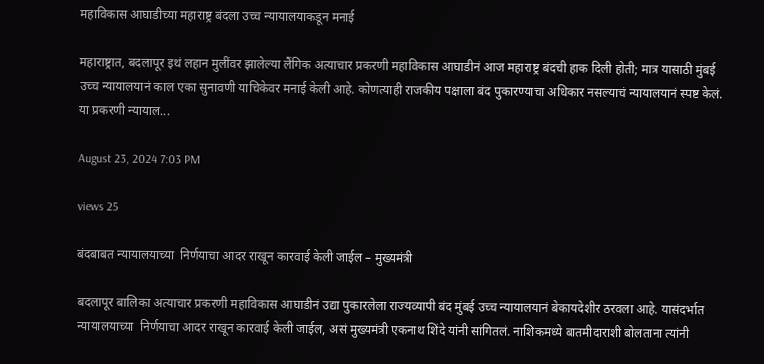महाविकास आघाडीच्या महाराष्ट्र बंदला उच्च न्यायालयाकडून मनाई

महाराष्ट्रात, बदलापूर इथं लहान मुलींवर झालेल्या लैंगिक अत्याचार प्रकरणी महाविकास आघाडीनं आज महाराष्ट्र बंदची हाक दिली होती; मात्र यासाठी मुंबई उच्च न्यायालयानं काल एका सुनावणी याचिकेवर मनाई केली आहे. कोणत्याही राजकीय पक्षाला बंद पुकारण्याचा अधिकार नसल्याचं न्यायालयानं स्पष्ट केलं. या प्रकरणी न्यायाल...

August 23, 2024 7:03 PM

views 25

बंदबाबत न्यायालयाच्या  निर्णयाचा आदर राखून कारवाई केली जाईल – मुख्यमंत्री

बदलापूर बालिका अत्याचार प्रकरणी महाविकास आघाडीनं उद्या पुकारलेला राज्यव्यापी बंद मुंबई उच्च न्यायालयानं बेकायदेशीर ठरवला आहे. यासंदर्भात न्यायालयाच्या  निर्णयाचा आदर राखून कारवाई केली जाईल, असं मुख्यमंत्री एकनाथ शिंदे यांनी सांगितलं. नाशिकमध्ये बातमीदाराशी बोलताना त्यांनी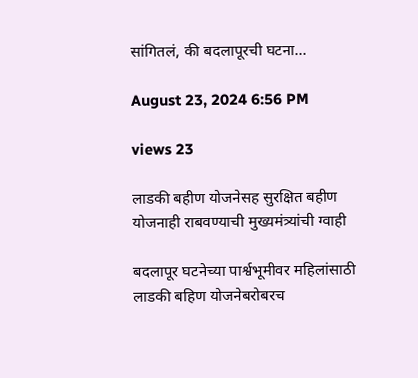सांगितलं, की बदलापूरची घटना...

August 23, 2024 6:56 PM

views 23

लाडकी बहीण योजनेसह सुरक्षित बहीण योजनाही राबवण्याची मुख्यमंत्र्यांची ग्वाही

बदलापूर घटनेच्या पार्श्वभूमीवर महिलांसाठी लाडकी बहिण योजनेबरोबरच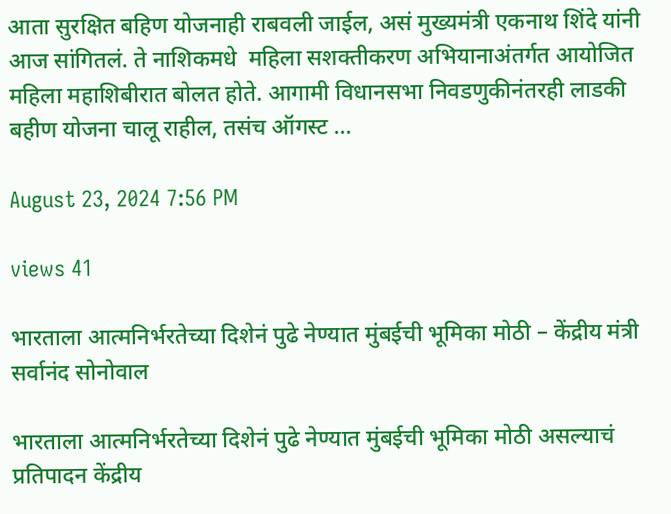आता सुरक्षित बहिण योजनाही राबवली जाईल, असं मुख्यमंत्री एकनाथ शिंदे यांनी आज सांगितलं. ते नाशिकमधे  महिला सशक्तीकरण अभियानाअंतर्गत आयोजित महिला महाशिबीरात बोलत होते. आगामी विधानसभा निवडणुकीनंतरही लाडकी बहीण योजना चालू राहील, तसंच ऑगस्ट ...

August 23, 2024 7:56 PM

views 41

भारताला आत्मनिर्भरतेच्या दिशेनं पुढे नेण्यात मुंबईची भूमिका मोठी – केंद्रीय मंत्री सर्वानंद सोनोवाल

भारताला आत्मनिर्भरतेच्या दिशेनं पुढे नेण्यात मुंबईची भूमिका मोठी असल्याचं प्रतिपादन केंद्रीय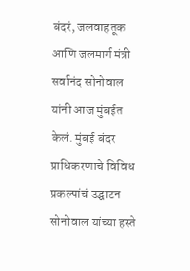बंदरं, जलवाहतूक आणि जलमार्ग मंत्री सर्वानंद सोनोवाल यांनी आज मुंबईत केलं. मुंबई बंदर प्राधिकरणाचे विविध प्रकल्पांचं उद्घाटन सोनोवाल यांच्या हस्ते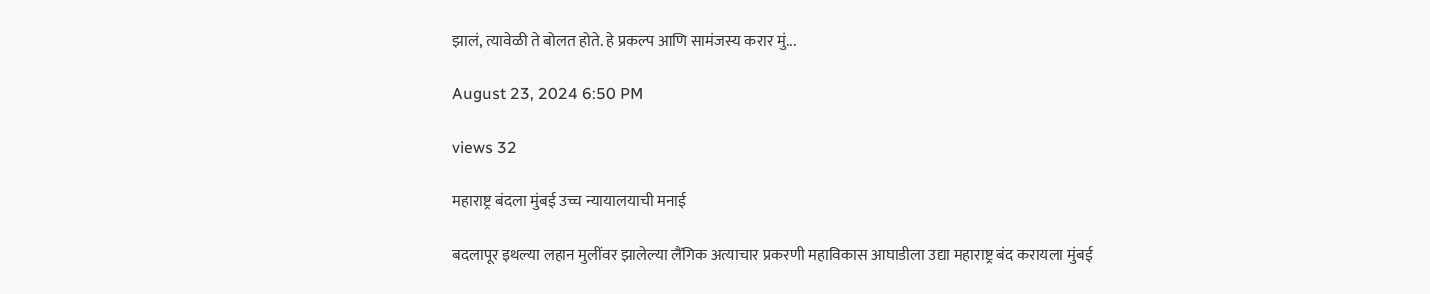झालं, त्यावेळी ते बोलत होते. हे प्रकल्प आणि सामंजस्य करार मुं...

August 23, 2024 6:50 PM

views 32

महाराष्ट्र बंदला मुंबई उच्च न्यायालयाची मनाई

बदलापूर इथल्या लहान मुलींवर झालेल्या लैंगिक अत्याचार प्रकरणी महाविकास आघाडीला उद्या महाराष्ट्र बंद करायला मुंबई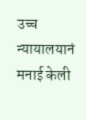उच्च न्यायालयानं मनाई केली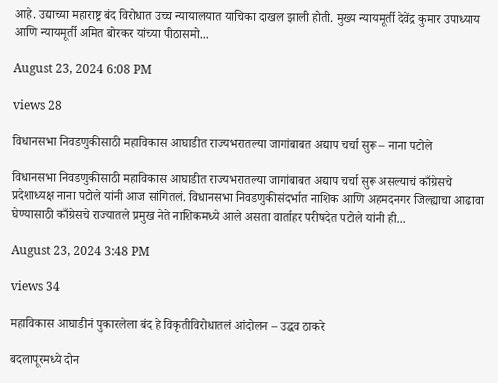आहे. उद्याच्या महाराष्ट्र बंद विरोधात उच्च न्यायालयात याचिका दाखल झाली होती. मुख्य न्यायमूर्ती देवेंद्र कुमार उपाध्याय आणि न्यायमूर्ती अमित बोरकर यांच्या पीठासमो...

August 23, 2024 6:08 PM

views 28

विधानसभा निवडणुकीसाठी महाविकास आघाडीत राज्यभरातल्या जागांबाबत अद्याप चर्चा सुरू – नाना पटोले

विधानसभा निवडणुकीसाठी महाविकास आघाडीत राज्यभरातल्या जागांबाबत अद्याप चर्चा सुरू असल्याचं काँग्रेसचे प्रदेशाध्यक्ष नाना पटोले यांनी आज सांगितलं. विधानसभा निवडणुकीसंदर्भात नाशिक आणि अहमदनगर जिल्ह्याचा आढावा घेण्यासाठी काँग्रेसचे राज्यातले प्रमुख नेते नाशिकमध्ये आले असता वार्ताहर परीषदेत पटोले यांनी ही...

August 23, 2024 3:48 PM

views 34

महाविकास आघाडीनं पुकारलेला बंद हे विकृतीविरोधातलं आंदोलन – उद्धव ठाकरे

बदलापूरमध्ये दोन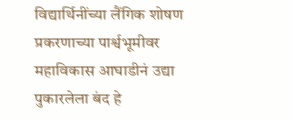विद्यार्थिनींच्या लैंगिक शोषण प्रकरणाच्या पार्श्वभूमीवर महाविकास आघाडीनं उद्या पुकारलेला बंद हे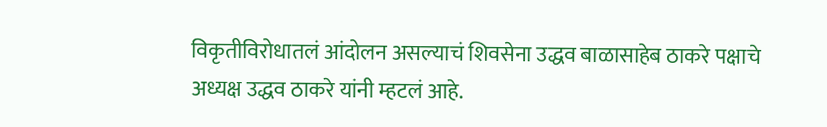विकृतीविरोधातलं आंदोलन असल्याचं शिवसेना उद्धव बाळासाहेब ठाकरे पक्षाचे अध्यक्ष उद्धव ठाकरे यांनी म्हटलं आहे.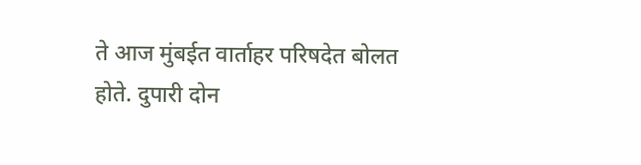ते आज मुंबईत वार्ताहर परिषदेत बोलत होते. दुपारी दोन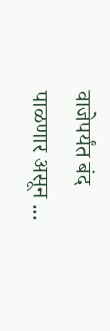वाजेपर्यंत बंद पाळणार असून ...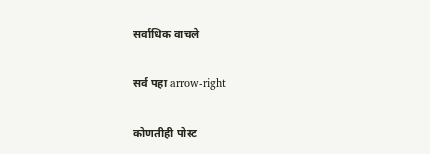सर्वाधिक वाचले

सर्व पहा arrow-right

कोणतीही पोस्ट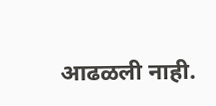आढळली नाही.